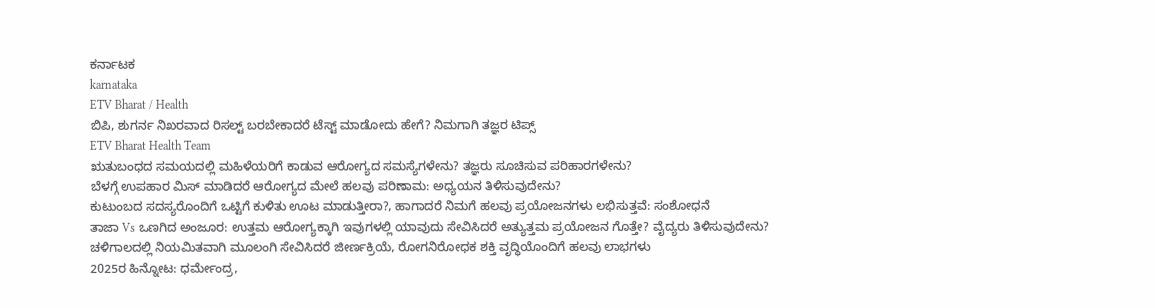ಕರ್ನಾಟಕ
karnataka
ETV Bharat / Health
ಬಿಪಿ, ಶುಗರ್ನ ನಿಖರವಾದ ರಿಸಲ್ಟ್ ಬರಬೇಕಾದರೆ ಟೆಸ್ಟ್ ಮಾಡೋದು ಹೇಗೆ? ನಿಮಗಾಗಿ ತಜ್ಞರ ಟಿಪ್ಸ್
ETV Bharat Health Team
ಋತುಬಂಧದ ಸಮಯದಲ್ಲಿ ಮಹಿಳೆಯರಿಗೆ ಕಾಡುವ ಆರೋಗ್ಯದ ಸಮಸ್ಯೆಗಳೇನು? ತಜ್ಞರು ಸೂಚಿಸುವ ಪರಿಹಾರಗಳೇನು?
ಬೆಳಗ್ಗೆ ಉಪಹಾರ ಮಿಸ್ ಮಾಡಿದರೆ ಆರೋಗ್ಯದ ಮೇಲೆ ಹಲವು ಪರಿಣಾಮ: ಅಧ್ಯಯನ ತಿಳಿಸುವುದೇನು?
ಕುಟುಂಬದ ಸದಸ್ಯರೊಂದಿಗೆ ಒಟ್ಟಿಗೆ ಕುಳಿತು ಊಟ ಮಾಡುತ್ತೀರಾ?, ಹಾಗಾದರೆ ನಿಮಗೆ ಹಲವು ಪ್ರಯೋಜನಗಳು ಲಭಿಸುತ್ತವೆ: ಸಂಶೋಧನೆ
ತಾಜಾ Vs ಒಣಗಿದ ಅಂಜೂರ: ಉತ್ತಮ ಆರೋಗ್ಯಕ್ಕಾಗಿ ಇವುಗಳಲ್ಲಿ ಯಾವುದು ಸೇವಿಸಿದರೆ ಅತ್ಯುತ್ತಮ ಪ್ರಯೋಜನ ಗೊತ್ತೇ? ವೈದ್ಯರು ತಿಳಿಸುವುದೇನು?
ಚಳಿಗಾಲದಲ್ಲಿ ನಿಯಮಿತವಾಗಿ ಮೂಲಂಗಿ ಸೇವಿಸಿದರೆ ಜೀರ್ಣಕ್ರಿಯೆ, ರೋಗನಿರೋಧಕ ಶಕ್ತಿ ವೃದ್ಧಿಯೊಂದಿಗೆ ಹಲವು ಲಾಭಗಳು
2025ರ ಹಿನ್ನೋಟ: ಧರ್ಮೇಂದ್ರ,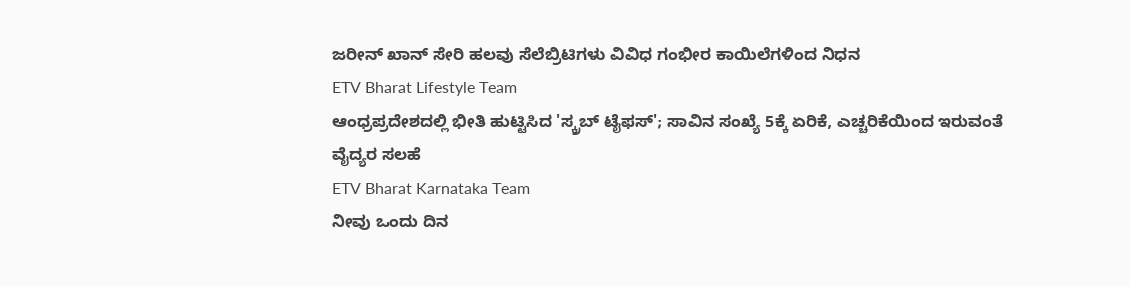ಜರೀನ್ ಖಾನ್ ಸೇರಿ ಹಲವು ಸೆಲೆಬ್ರಿಟಿಗಳು ವಿವಿಧ ಗಂಭೀರ ಕಾಯಿಲೆಗಳಿಂದ ನಿಧನ
ETV Bharat Lifestyle Team
ಆಂಧ್ರಪ್ರದೇಶದಲ್ಲಿ ಭೀತಿ ಹುಟ್ಟಿಸಿದ 'ಸ್ಕ್ರಬ್ ಟೈಫಸ್'; ಸಾವಿನ ಸಂಖ್ಯೆ 5ಕ್ಕೆ ಏರಿಕೆ, ಎಚ್ಚರಿಕೆಯಿಂದ ಇರುವಂತೆ ವೈದ್ಯರ ಸಲಹೆ
ETV Bharat Karnataka Team
ನೀವು ಒಂದು ದಿನ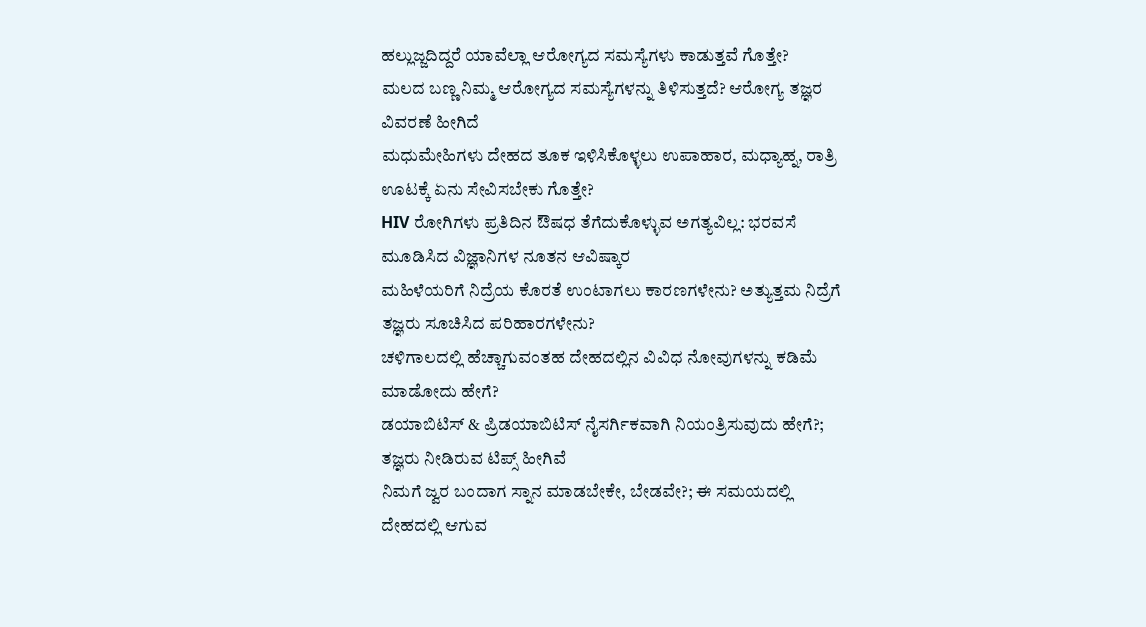ಹಲ್ಲುಜ್ಜದಿದ್ದರೆ ಯಾವೆಲ್ಲಾ ಆರೋಗ್ಯದ ಸಮಸ್ಯೆಗಳು ಕಾಡುತ್ತವೆ ಗೊತ್ತೇ?
ಮಲದ ಬಣ್ಣ ನಿಮ್ಮ ಆರೋಗ್ಯದ ಸಮಸ್ಯೆಗಳನ್ನು ತಿಳಿಸುತ್ತದೆ? ಆರೋಗ್ಯ ತಜ್ಞರ ವಿವರಣೆ ಹೀಗಿದೆ
ಮಧುಮೇಹಿಗಳು ದೇಹದ ತೂಕ ಇಳಿಸಿಕೊಳ್ಳಲು ಉಪಾಹಾರ, ಮಧ್ಯಾಹ್ನ, ರಾತ್ರಿ ಊಟಕ್ಕೆ ಏನು ಸೇವಿಸಬೇಕು ಗೊತ್ತೇ?
HIV ರೋಗಿಗಳು ಪ್ರತಿದಿನ ಔಷಧ ತೆಗೆದುಕೊಳ್ಳುವ ಅಗತ್ಯವಿಲ್ಲ: ಭರವಸೆ ಮೂಡಿಸಿದ ವಿಜ್ಞಾನಿಗಳ ನೂತನ ಆವಿಷ್ಕಾರ
ಮಹಿಳೆಯರಿಗೆ ನಿದ್ರೆಯ ಕೊರತೆ ಉಂಟಾಗಲು ಕಾರಣಗಳೇನು? ಅತ್ಯುತ್ತಮ ನಿದ್ರೆಗೆ ತಜ್ಞರು ಸೂಚಿಸಿದ ಪರಿಹಾರಗಳೇನು?
ಚಳಿಗಾಲದಲ್ಲಿ ಹೆಚ್ಚಾಗುವಂತಹ ದೇಹದಲ್ಲಿನ ವಿವಿಧ ನೋವುಗಳನ್ನು ಕಡಿಮೆ ಮಾಡೋದು ಹೇಗೆ?
ಡಯಾಬಿಟಿಸ್ & ಪ್ರಿಡಯಾಬಿಟಿಸ್ ನೈಸರ್ಗಿಕವಾಗಿ ನಿಯಂತ್ರಿಸುವುದು ಹೇಗೆ?; ತಜ್ಞರು ನೀಡಿರುವ ಟಿಪ್ಸ್ ಹೀಗಿವೆ
ನಿಮಗೆ ಜ್ವರ ಬಂದಾಗ ಸ್ನಾನ ಮಾಡಬೇಕೇ, ಬೇಡವೇ?; ಈ ಸಮಯದಲ್ಲಿ ದೇಹದಲ್ಲಿ ಆಗುವ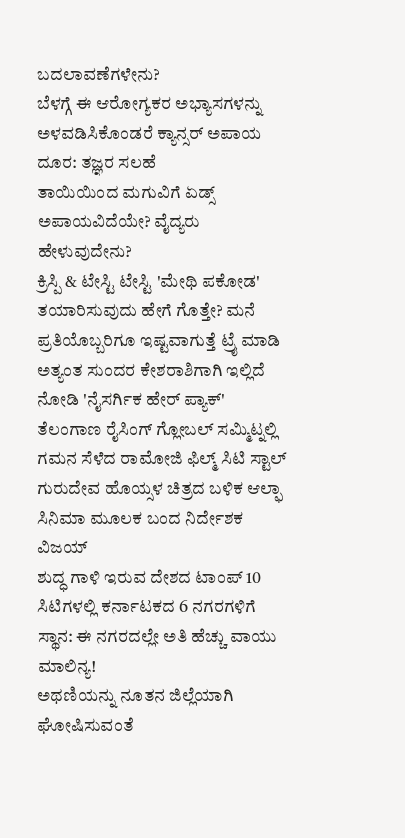ಬದಲಾವಣೆಗಳೇನು?
ಬೆಳಗ್ಗೆ ಈ ಆರೋಗ್ಯಕರ ಅಭ್ಯಾಸಗಳನ್ನು ಅಳವಡಿಸಿಕೊಂಡರೆ ಕ್ಯಾನ್ಸರ್ ಅಪಾಯ ದೂರ: ತಜ್ಞರ ಸಲಹೆ
ತಾಯಿಯಿಂದ ಮಗುವಿಗೆ ಏಡ್ಸ್ ಅಪಾಯವಿದೆಯೇ? ವೈದ್ಯರು ಹೇಳುವುದೇನು?
ಕ್ರಿಸ್ಪಿ & ಟೇಸ್ಟಿ ಟೇಸ್ಟಿ 'ಮೇಥಿ ಪಕೋಡ' ತಯಾರಿಸುವುದು ಹೇಗೆ ಗೊತ್ತೇ? ಮನೆ ಪ್ರತಿಯೊಬ್ಬರಿಗೂ ಇಷ್ಟವಾಗುತ್ತೆ ಟ್ರೈ ಮಾಡಿ
ಅತ್ಯಂತ ಸುಂದರ ಕೇಶರಾಶಿಗಾಗಿ ಇಲ್ಲಿದೆ ನೋಡಿ 'ನೈಸರ್ಗಿಕ ಹೇರ್ ಪ್ಯಾಕ್'
ತೆಲಂಗಾಣ ರೈಸಿಂಗ್ ಗ್ಲೋಬಲ್ ಸಮ್ಮಿಟ್ನಲ್ಲಿ ಗಮನ ಸೆಳೆದ ರಾಮೋಜಿ ಫಿಲ್ಮ್ ಸಿಟಿ ಸ್ಟಾಲ್
ಗುರುದೇವ ಹೊಯ್ಸಳ ಚಿತ್ರದ ಬಳಿಕ ಆಲ್ಫಾ ಸಿನಿಮಾ ಮೂಲಕ ಬಂದ ನಿರ್ದೇಶಕ ವಿಜಯ್
ಶುದ್ಧ ಗಾಳಿ ಇರುವ ದೇಶದ ಟಾಂಪ್ 10 ಸಿಟಿಗಳಲ್ಲಿ ಕರ್ನಾಟಕದ 6 ನಗರಗಳಿಗೆ ಸ್ಥಾನ: ಈ ನಗರದಲ್ಲೇ ಅತಿ ಹೆಚ್ಚು ವಾಯು ಮಾಲಿನ್ಯ!
ಅಥಣಿಯನ್ನು ನೂತನ ಜಿಲ್ಲೆಯಾಗಿ ಘೋಷಿಸುವಂತೆ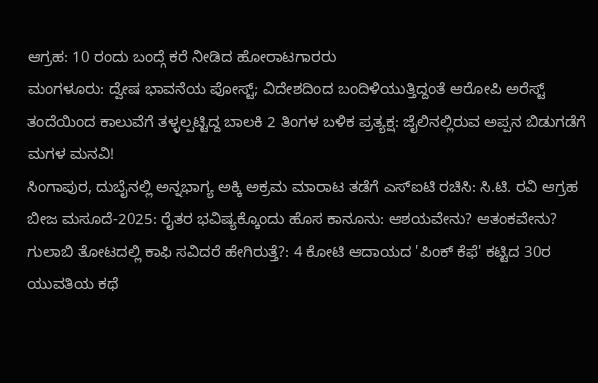ಆಗ್ರಹ: 10 ರಂದು ಬಂದ್ಗೆ ಕರೆ ನೀಡಿದ ಹೋರಾಟಗಾರರು
ಮಂಗಳೂರು: ದ್ವೇಷ ಭಾವನೆಯ ಪೋಸ್ಟ್; ವಿದೇಶದಿಂದ ಬಂದಿಳಿಯುತ್ತಿದ್ದಂತೆ ಆರೋಪಿ ಅರೆಸ್ಟ್
ತಂದೆಯಿಂದ ಕಾಲುವೆಗೆ ತಳ್ಳಲ್ಪಟ್ಟಿದ್ದ ಬಾಲಕಿ 2 ತಿಂಗಳ ಬಳಿಕ ಪ್ರತ್ಯಕ್ಷ: ಜೈಲಿನಲ್ಲಿರುವ ಅಪ್ಪನ ಬಿಡುಗಡೆಗೆ ಮಗಳ ಮನವಿ!
ಸಿಂಗಾಪುರ, ದುಬೈನಲ್ಲಿ ಅನ್ನಭಾಗ್ಯ ಅಕ್ಕಿ ಅಕ್ರಮ ಮಾರಾಟ ತಡೆಗೆ ಎಸ್ಐಟಿ ರಚಿಸಿ: ಸಿ.ಟಿ. ರವಿ ಆಗ್ರಹ
ಬೀಜ ಮಸೂದೆ-2025: ರೈತರ ಭವಿಷ್ಯಕ್ಕೊಂದು ಹೊಸ ಕಾನೂನು: ಆಶಯವೇನು? ಆತಂಕವೇನು?
ಗುಲಾಬಿ ತೋಟದಲ್ಲಿ ಕಾಫಿ ಸವಿದರೆ ಹೇಗಿರುತ್ತೆ?: 4 ಕೋಟಿ ಆದಾಯದ 'ಪಿಂಕ್ ಕೆಫೆ' ಕಟ್ಟಿದ 30ರ ಯುವತಿಯ ಕಥೆ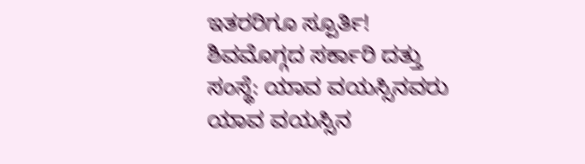ಇತರರಿಗೂ ಸ್ಪೂರ್ತಿ!
ಶಿವಮೊಗ್ಗದ ಸರ್ಕಾರಿ ದತ್ತು ಸಂಸ್ಥೆ: ಯಾವ ವಯಸ್ಸಿನವರು ಯಾವ ವಯಸ್ಸಿನ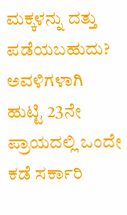ಮಕ್ಕಳನ್ನು ದತ್ತು ಪಡೆಯಬಹುದು?
ಅವಳಿಗಳಾಗಿ ಹುಟ್ಟಿ 23ನೇ ಪ್ರಾಯದಲ್ಲಿ ಒಂದೇ ಕಡೆ ಸರ್ಕಾರಿ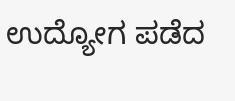ಉದ್ಯೋಗ ಪಡೆದ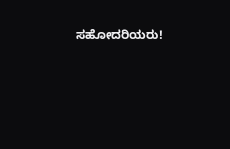ಸಹೋದರಿಯರು!